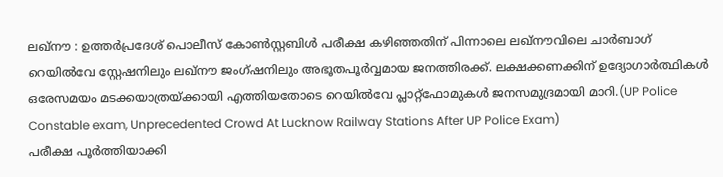ലഖ്നൗ : ഉത്തർപ്രദേശ് പൊലീസ് കോൺസ്റ്റബിൾ പരീക്ഷ കഴിഞ്ഞതിന് പിന്നാലെ ലഖ്നൗവിലെ ചാർബാഗ് റെയിൽവേ സ്റ്റേഷനിലും ലഖ്നൗ ജംഗ്ഷനിലും അഭൂതപൂർവ്വമായ ജനത്തിരക്ക്. ലക്ഷക്കണക്കിന് ഉദ്യോഗാർത്ഥികൾ ഒരേസമയം മടക്കയാത്രയ്ക്കായി എത്തിയതോടെ റെയിൽവേ പ്ലാറ്റ്ഫോമുകൾ ജനസമുദ്രമായി മാറി.(UP Police Constable exam, Unprecedented Crowd At Lucknow Railway Stations After UP Police Exam)
പരീക്ഷ പൂർത്തിയാക്കി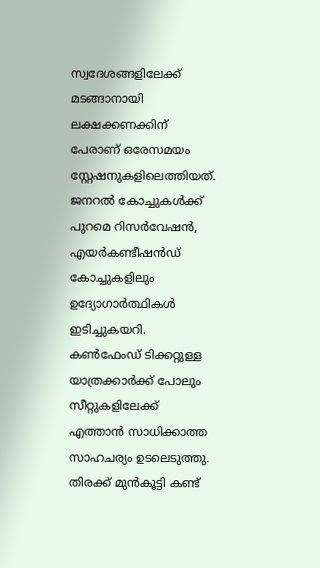സ്വദേശങ്ങളിലേക്ക് മടങ്ങാനായി ലക്ഷക്കണക്കിന് പേരാണ് ഒരേസമയം സ്റ്റേഷനുകളിലെത്തിയത്. ജനറൽ കോച്ചുകൾക്ക് പുറമെ റിസർവേഷൻ, എയർകണ്ടീഷൻഡ് കോച്ചുകളിലും ഉദ്യോഗാർത്ഥികൾ ഇടിച്ചുകയറി. കൺഫേംഡ് ടിക്കറ്റുള്ള യാത്രക്കാർക്ക് പോലും സീറ്റുകളിലേക്ക് എത്താൻ സാധിക്കാത്ത സാഹചര്യം ഉടലെടുത്തു.
തിരക്ക് മുൻകൂട്ടി കണ്ട്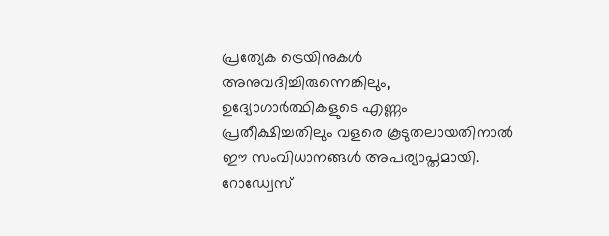പ്രത്യേക ട്രെയിനുകൾ അനുവദിച്ചിരുന്നെങ്കിലും, ഉദ്യോഗാർത്ഥികളുടെ എണ്ണം പ്രതീക്ഷിച്ചതിലും വളരെ കൂടുതലായതിനാൽ ഈ സംവിധാനങ്ങൾ അപര്യാപ്തമായി. റോഡ്വേസ്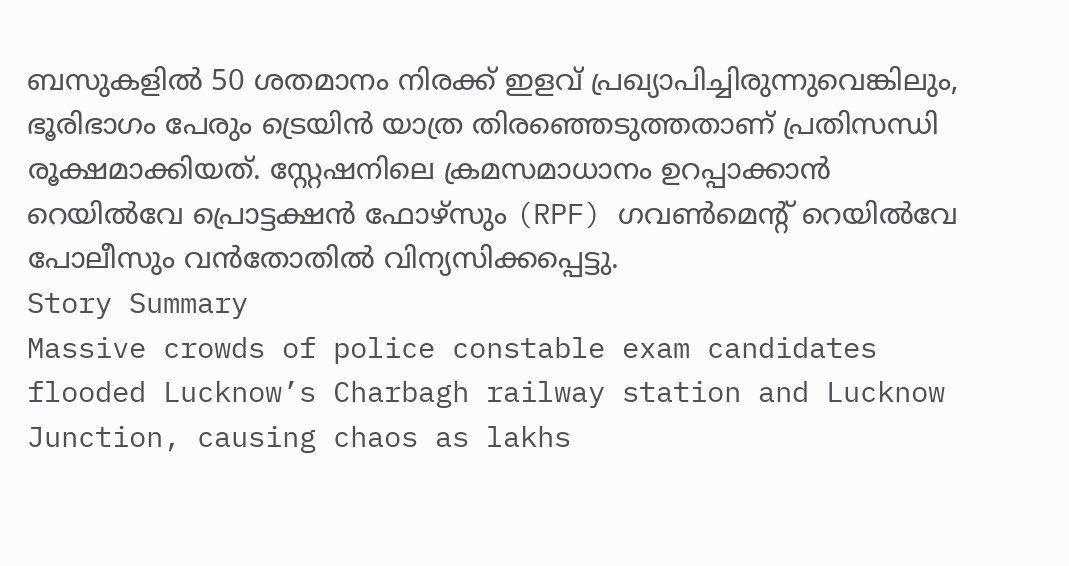ബസുകളിൽ 50 ശതമാനം നിരക്ക് ഇളവ് പ്രഖ്യാപിച്ചിരുന്നുവെങ്കിലും, ഭൂരിഭാഗം പേരും ട്രെയിൻ യാത്ര തിരഞ്ഞെടുത്തതാണ് പ്രതിസന്ധി രൂക്ഷമാക്കിയത്. സ്റ്റേഷനിലെ ക്രമസമാധാനം ഉറപ്പാക്കാൻ റെയിൽവേ പ്രൊട്ടക്ഷൻ ഫോഴ്സും (RPF) ഗവൺമെന്റ് റെയിൽവേ പോലീസും വൻതോതിൽ വിന്യസിക്കപ്പെട്ടു.
Story Summary
Massive crowds of police constable exam candidates flooded Lucknow’s Charbagh railway station and Lucknow Junction, causing chaos as lakhs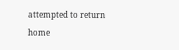attempted to return home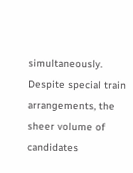simultaneously. Despite special train arrangements, the sheer volume of candidates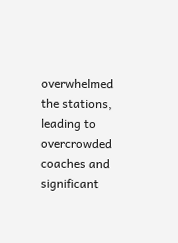overwhelmed the stations, leading to overcrowded coaches and significant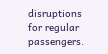disruptions for regular passengers.